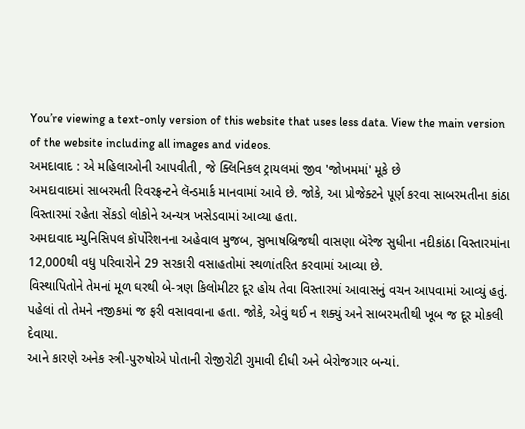You’re viewing a text-only version of this website that uses less data. View the main version of the website including all images and videos.
અમદાવાદ : એ મહિલાઓની આપવીતી, જે ક્લિનિકલ ટ્રાયલમાં જીવ 'જોખમમાં' મૂકે છે
અમદાવાદમાં સાબરમતી રિવરફ્રન્ટને લૅન્ડમાર્ક માનવામાં આવે છે. જોકે, આ પ્રોજેક્ટને પૂર્ણ કરવા સાબરમતીના કાંઠા વિસ્તારમાં રહેતા સેંકડો લોકોને અન્યત્ર ખસેડવામાં આવ્યા હતા.
અમદાવાદ મ્યુનિસિપલ કૉર્પોરેશનના અહેવાલ મુજબ, સુભાષબ્રિજથી વાસણા બૅરેજ સુધીના નદીકાંઠા વિસ્તારમાંના 12,000થી વધુ પરિવારોને 29 સરકારી વસાહતોમાં સ્થળાંતરિત કરવામાં આવ્યા છે.
વિસ્થાપિતોને તેમનાં મૂળ ઘરથી બે-ત્રણ કિલોમીટર દૂર હોય તેવા વિસ્તારમાં આવાસનું વચન આપવામાં આવ્યું હતું.
પહેલાં તો તેમને નજીકમાં જ ફરી વસાવવાના હતા. જોકે, એવું થઈ ન શક્યું અને સાબરમતીથી ખૂબ જ દૂર મોકલી દેવાયા.
આને કારણે અનેક સ્ત્રી-પુરુષોએ પોતાની રોજીરોટી ગુમાવી દીધી અને બેરોજગાર બન્યાં.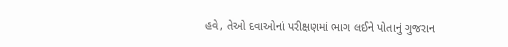હવે, તેઓ દવાઓનાં પરીક્ષણમાં ભાગ લઈને પોતાનું ગુજરાન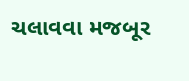ચલાવવા મજબૂર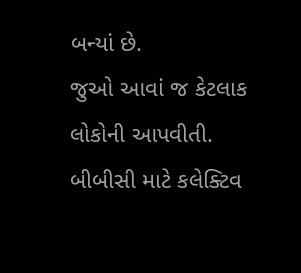બન્યાં છે.
જુઓ આવાં જ કેટલાક લોકોની આપવીતી.
બીબીસી માટે કલેક્ટિવ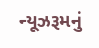ન્યૂઝરૂમનું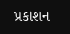પ્રકાશન